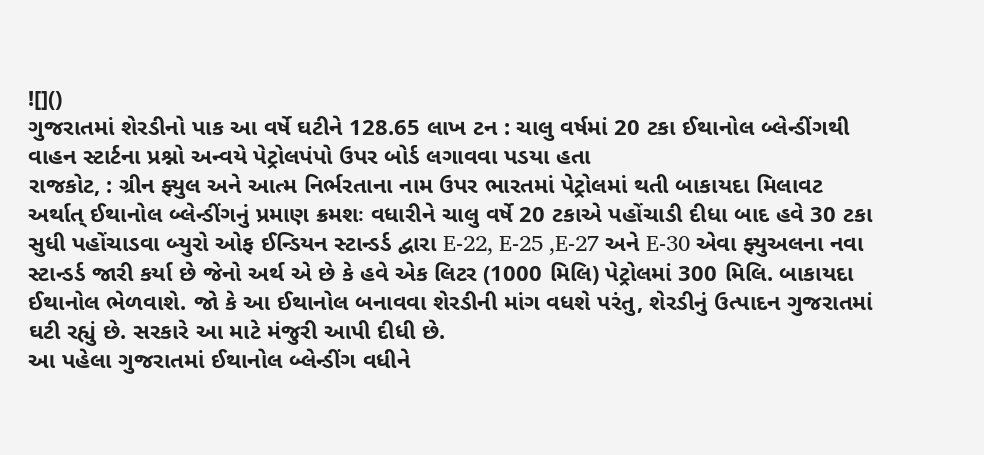![]()
ગુજરાતમાં શેરડીનો પાક આ વર્ષે ઘટીને 128.65 લાખ ટન : ચાલુ વર્ષમાં 20 ટકા ઈથાનોલ બ્લેન્ડીંગથી વાહન સ્ટાર્ટના પ્રશ્નો અન્વયે પેટ્રોલપંપો ઉપર બોર્ડ લગાવવા પડયા હતા
રાજકોટ, : ગ્રીન ફ્યુલ અને આત્મ નિર્ભરતાના નામ ઉપર ભારતમાં પેટ્રોલમાં થતી બાકાયદા મિલાવટ અર્થાત્ ઈથાનોલ બ્લેન્ડીંગનું પ્રમાણ ક્રમશઃ વધારીને ચાલુ વર્ષે 20 ટકાએ પહોંચાડી દીધા બાદ હવે 30 ટકા સુધી પહોંચાડવા બ્યુરો ઓફ ઈન્ડિયન સ્ટાન્ડર્ડ દ્વારા E-22, E-25 ,E-27 અને E-30 એવા ફ્યુઅલના નવા સ્ટાન્ડર્ડ જારી કર્યા છે જેનો અર્થ એ છે કે હવે એક લિટર (1000 મિલિ) પેટ્રોલમાં 300 મિલિ. બાકાયદા ઈથાનોલ ભેળવાશે. જો કે આ ઈથાનોલ બનાવવા શેરડીની માંગ વધશે પરંતુ, શેરડીનું ઉત્પાદન ગુજરાતમાં ઘટી રહ્યું છે. સરકારે આ માટે મંજુરી આપી દીધી છે.
આ પહેલા ગુજરાતમાં ઈથાનોલ બ્લેન્ડીંગ વધીને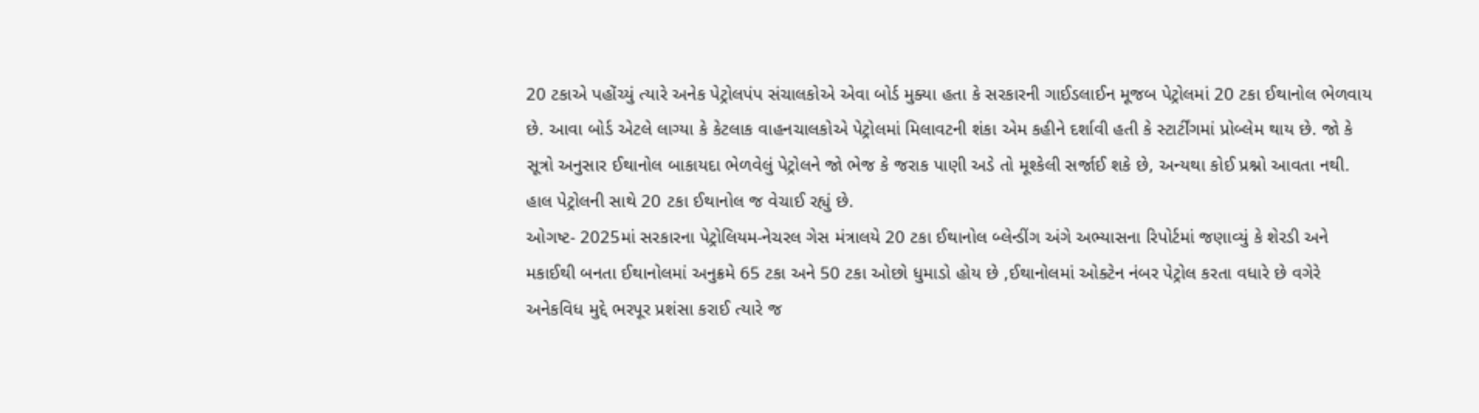20 ટકાએ પહોંચ્યું ત્યારે અનેક પેટ્રોલપંપ સંચાલકોએ એવા બોર્ડ મુક્યા હતા કે સરકારની ગાઈડલાઈન મૂજબ પેટ્રોલમાં 20 ટકા ઈથાનોલ ભેળવાય છે. આવા બોર્ડ એટલે લાગ્યા કે કેટલાક વાહનચાલકોએ પેટ્રોલમાં મિલાવટની શંકા એમ કહીને દર્શાવી હતી કે સ્ટાર્ટીંગમાં પ્રોબ્લેમ થાય છે. જો કે સૂત્રો અનુસાર ઈથાનોલ બાકાયદા ભેળવેલું પેટ્રોલને જો ભેજ કે જરાક પાણી અડે તો મૂશ્કેલી સર્જાઈ શકે છે, અન્યથા કોઈ પ્રશ્નો આવતા નથી. હાલ પેટ્રોલની સાથે 20 ટકા ઈથાનોલ જ વેચાઈ રહ્યું છે.
ઓગષ્ટ- 2025માં સરકારના પેટ્રોલિયમ-નેચરલ ગેસ મંત્રાલયે 20 ટકા ઈથાનોલ બ્લેન્ડીંગ અંગે અભ્યાસના રિપોર્ટમાં જણાવ્યું કે શેરડી અને મકાઈથી બનતા ઈથાનોલમાં અનુક્રમે 65 ટકા અને 50 ટકા ઓછો ધુમાડો હોય છે ,ઈથાનોલમાં ઓક્ટેન નંબર પેટ્રોલ કરતા વધારે છે વગેરે અનેકવિધ મુદ્દે ભરપૂર પ્રશંસા કરાઈ ત્યારે જ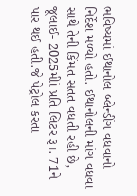ભવિષ્યમાં ઈથાનોલ બ્લેન્ડીંગ વધવાનો નિર્દેશ મળ્યો હતો. ઈથાનોલની માંગ વધવા સાથે તેની કિંમત સતત વધતી રહી છે, જૂલાઈ- 2025મીાં પ્રતિ લિટર રૂ।. 71ને પાર થઈ હતી.જે પેટ્રોલ કરતા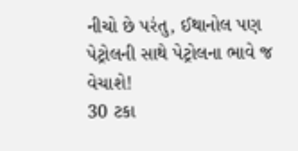નીચો છે પરંતુ, ઈથાનોલ પણ પેટ્રોલની સાથે પેટ્રોલના ભાવે જ વેચાશે!
30 ટકા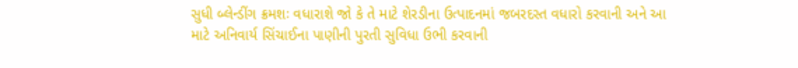સુધી બ્લેન્ડીંગ ક્રમશઃ વધારાશે જો કે તે માટે શેરડીના ઉત્પાદનમાં જબરદસ્ત વધારો કરવાની અને આ માટે અનિવાર્ય સિંચાઈના પાણીની પુરતી સુવિધા ઉભી કરવાની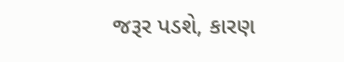જરૂર પડશે, કારણ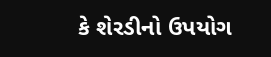કે શેરડીનો ઉપયોગ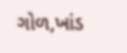ગોળ,ખાંડ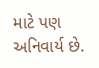માટે પણ અનિવાર્ય છે.